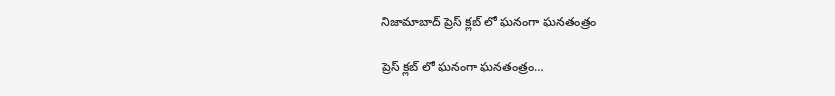నిజామాబాద్ ప్రెస్ క్లబ్ లో ఘనంగా ఘనతంత్రం

ప్రెస్ క్లబ్ లో ఘనంగా ఘనతంత్రం…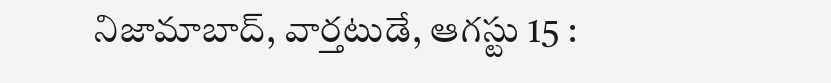నిజామాబాద్, వార్తటుడే, ఆగస్టు 15 :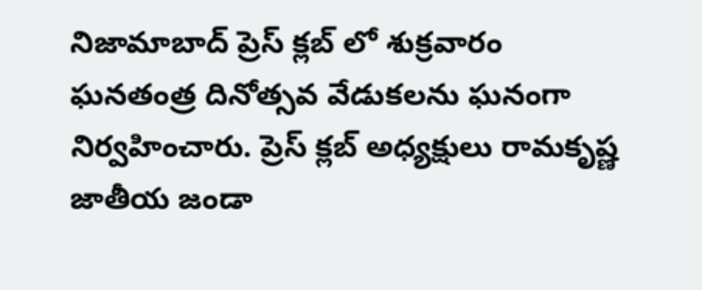నిజామాబాద్ ప్రెస్ క్లబ్ లో శుక్రవారం ఘనతంత్ర దినోత్సవ వేడుకలను ఘనంగా నిర్వహించారు. ప్రెస్ క్లబ్ అధ్యక్షులు రామకృష్ణ జాతీయ జండా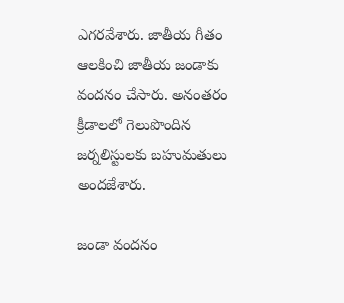ఎగరవేశారు. జాతీయ గీతం ఆలకించి జాతీయ జండాకు వందనం చేసారు. అనంతరం క్రీడాలలో గెలుపొందిన జర్నలిస్టులకు బహుమతులు అందజేశారు.

జండా వందనం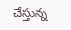చేస్తున్న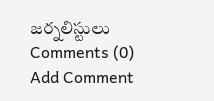జర్నలిస్టులు
Comments (0)
Add Comment